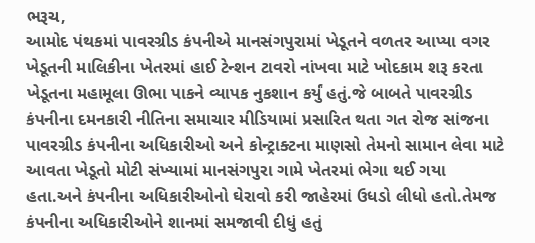ભરૂચ,
આમોદ પંથકમાં પાવરગ્રીડ કંપનીએ માનસંગપુરામાં ખેડૂતને વળતર આપ્યા વગર ખેડૂતની માલિકીના ખેતરમાં હાઈ ટેન્શન ટાવરો નાંખવા માટે ખોદકામ શરૂ કરતા ખેડૂતના મહામૂલા ઊભા પાકને વ્યાપક નુકશાન કર્યું હતું.જે બાબતે પાવરગ્રીડ કંપનીના દમનકારી નીતિના સમાચાર મીડિયામાં પ્રસારિત થતા ગત રોજ સાંજના પાવરગ્રીડ કંપનીના અધિકારીઓ અને કોન્ટ્રાક્ટના માણસો તેમનો સામાન લેવા માટે આવતા ખેડૂતો મોટી સંખ્યામાં માનસંગપુરા ગામે ખેતરમાં ભેગા થઈ ગયા હતા.અને કંપનીના અધિકારીઓનો ઘેરાવો કરી જાહેરમાં ઉધડો લીધો હતો.તેમજ કંપનીના અધિકારીઓને શાનમાં સમજાવી દીધું હતું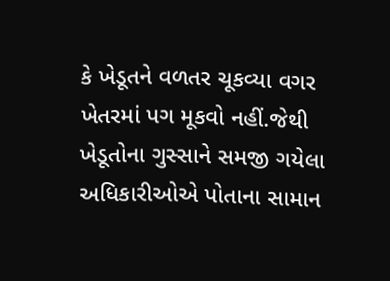કે ખેડૂતને વળતર ચૂકવ્યા વગર ખેતરમાં પગ મૂકવો નહીં.જેથી ખેડૂતોના ગુસ્સાને સમજી ગયેલા અધિકારીઓએ પોતાના સામાન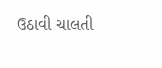ઉઠાવી ચાલતી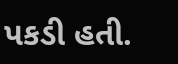પકડી હતી.